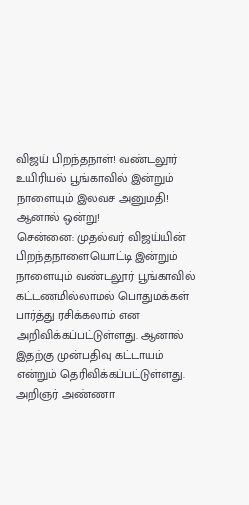விஜய் பிறந்தநாள்! வண்டலூர் உயிரியல் பூங்காவில் இன்றும் நாளையும் இலவச அனுமதி! ஆனால் ஒன்று!
சென்னை: முதல்வர் விஜய்யின் பிறந்தநாளையொட்டி இன்றும் நாளையும் வண்டலூர் பூங்காவில் கட்டணமில்லாமல் பொதுமக்கள் பார்த்து ரசிக்கலாம் என அறிவிக்கப்பட்டுள்ளது. ஆனால் இதற்கு முன்பதிவு கட்டாயம் என்றும் தெரிவிக்கப்பட்டுள்ளது.
அறிஞர் அண்ணா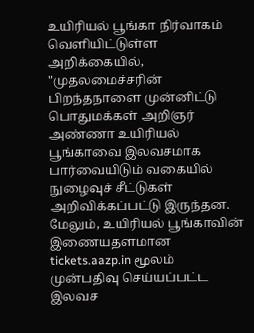உயிரியல் பூங்கா நிர்வாகம் வெளியிட்டுள்ள அறிக்கையில், "முதலமைச்சரின் பிறந்தநாளை முன்னிட்டு பொதுமக்கள் அறிஞர் அண்ணா உயிரியல் பூங்காவை இலவசமாக பார்வையிடும் வகையில் நுழைவுச் சீட்டுகள் அறிவிக்கப்பட்டு இருந்தன. மேலும், உயிரியல் பூங்காவின் இணையதளமான tickets.aazp.in மூலம் முன்பதிவு செய்யப்பட்ட இலவச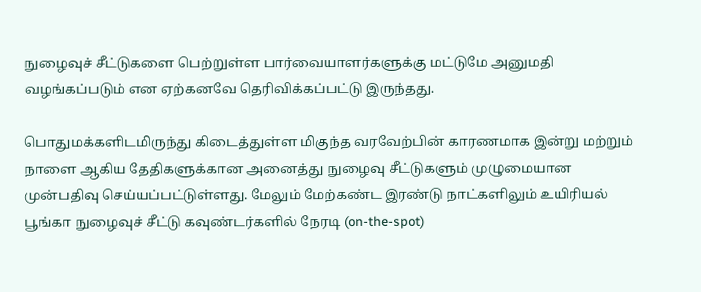நுழைவுச் சீட்டுகளை பெற்றுள்ள பார்வையாளர்களுக்கு மட்டுமே அனுமதி வழங்கப்படும் என ஏற்கனவே தெரிவிக்கப்பட்டு இருந்தது.

பொதுமக்களிடமிருந்து கிடைத்துள்ள மிகுந்த வரவேற்பின் காரணமாக இன்று மற்றும் நாளை ஆகிய தேதிகளுக்கான அனைத்து நுழைவு சீட்டுகளும் முழுமையான முன்பதிவு செய்யப்பட்டுள்ளது. மேலும் மேற்கண்ட இரண்டு நாட்களிலும் உயிரியல் பூங்கா நுழைவுச் சீட்டு கவுண்டர்களில் நேரடி (on-the-spot)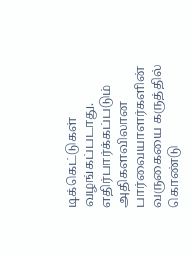டிக்கெட்டுகள் வழங்கப்படாது.
எதிர்பார்க்கப்படும் அதிகளவிலான பார்வையாளர்களின் வருகையை கருத்தில் கொண்டு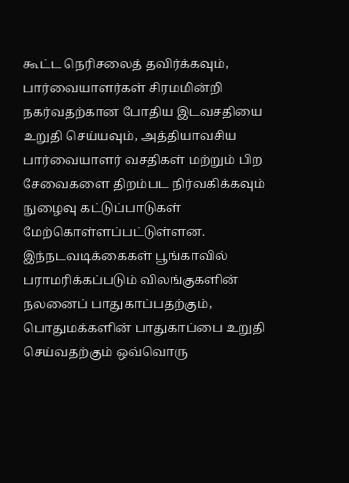கூட்ட நெரிசலைத் தவிர்க்கவும், பார்வையாளர்கள் சிரமமின்றி நகர்வதற்கான போதிய இடவசதியை உறுதி செய்யவும், அத்தியாவசிய பார்வையாளர் வசதிகள் மற்றும் பிற சேவைகளை திறம்பட நிர்வகிக்கவும் நுழைவு கட்டுப்பாடுகள் மேற்கொள்ளப்பட்டுள்ளன.
இந்நடவடிக்கைகள் பூங்காவில் பராமரிக்கப்படும் விலங்குகளின் நலனைப் பாதுகாப்பதற்கும், பொதுமக்களின் பாதுகாப்பை உறுதி செய்வதற்கும் ஒவ்வொரு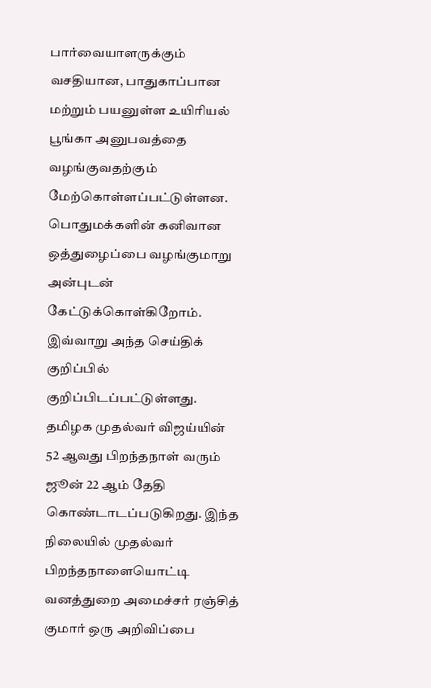பார்வையாளருக்கும் வசதியான, பாதுகாப்பான மற்றும் பயனுள்ள உயிரியல் பூங்கா அனுபவத்தை வழங்குவதற்கும் மேற்கொள்ளப்பட்டுள்ளன. பொதுமக்களின் கனிவான ஒத்துழைப்பை வழங்குமாறு அன்புடன் கேட்டுக்கொள்கிறோம். இவ்வாறு அந்த செய்திக் குறிப்பில் குறிப்பிடப்பட்டுள்ளது.
தமிழக முதல்வர் விஜய்யின் 52 ஆவது பிறந்தநாள் வரும் ஜூன் 22 ஆம் தேதி கொண்டாடப்படுகிறது. இந்த நிலையில் முதல்வர் பிறந்தநாளையொட்டி வனத்துறை அமைச்சர் ரஞ்சித் குமார் ஒரு அறிவிப்பை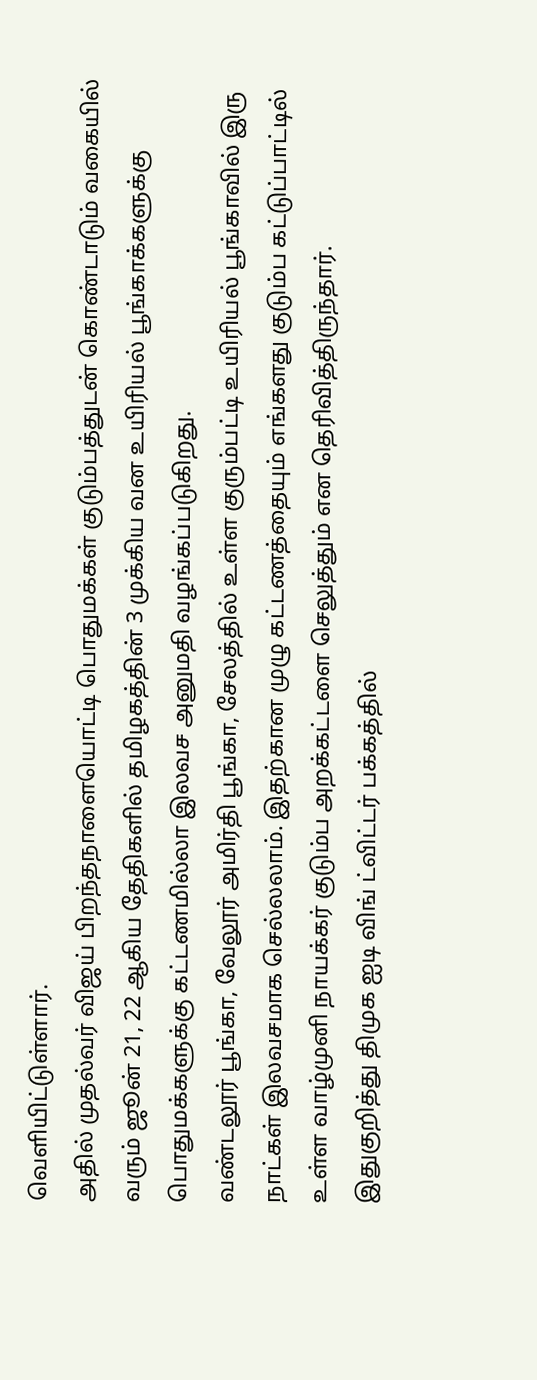வெளியிட்டுள்ளார்.
அதில் முதல்வர் விஜய் பிறந்தநாளையொட்டி பொதுமக்கள் குடும்பத்துடன் கொண்டாடும் வகையில் வரும் ஜூன் 21, 22 ஆகிய தேதிகளில் தமிழகத்தின் 3 முக்கிய வன உயிரியல் பூங்காக்களுக்கு பொதுமக்களுக்கு கட்டணமில்லா இலவச அனுமதி வழங்கப்படுகிறது.
வண்டலூர் பூங்கா, வேலூர் அமிர்தி பூங்கா, சேலத்தில் உள்ள குரும்பட்டி உயிரியல் பூங்காவில் இரு நாட்கள் இலவசமாக செல்லலாம். இதற்கான முழு கட்டணத்தையும் எங்களது குடும்ப கட்டுப்பாட்டில் உள்ள வாழ்முனி நாயக்கர் குடும்ப அறக்கட்டளை செலுத்தும் என தெரிவித்திருந்தார்.
இதுகுறித்து திமுக ஐடி விங் ட்விட்டர் பக்கத்தில்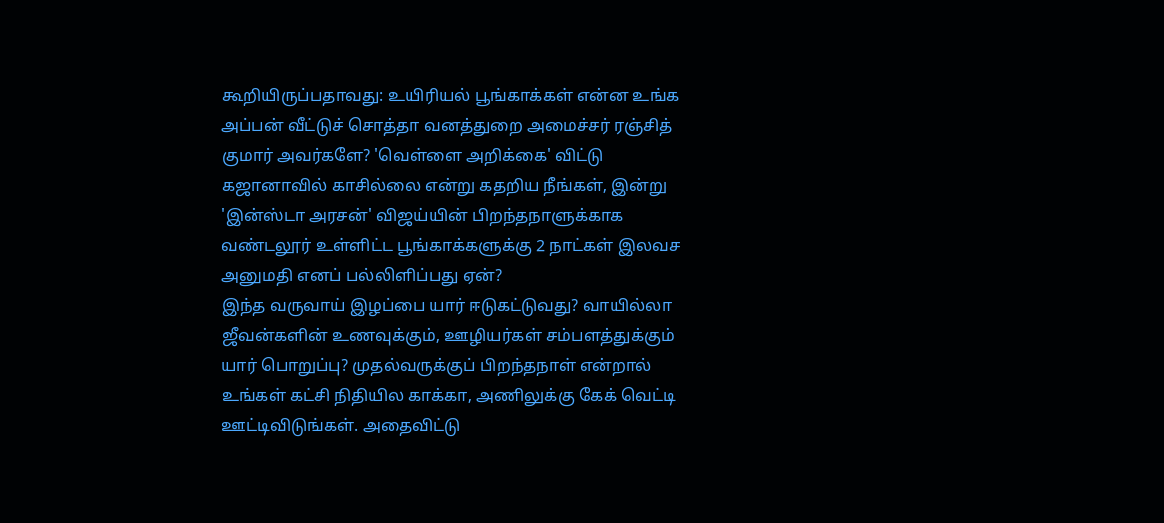கூறியிருப்பதாவது: உயிரியல் பூங்காக்கள் என்ன உங்க அப்பன் வீட்டுச் சொத்தா வனத்துறை அமைச்சர் ரஞ்சித் குமார் அவர்களே? 'வெள்ளை அறிக்கை' விட்டு கஜானாவில் காசில்லை என்று கதறிய நீங்கள், இன்று 'இன்ஸ்டா அரசன்' விஜய்யின் பிறந்தநாளுக்காக வண்டலூர் உள்ளிட்ட பூங்காக்களுக்கு 2 நாட்கள் இலவச அனுமதி எனப் பல்லிளிப்பது ஏன்?
இந்த வருவாய் இழப்பை யார் ஈடுகட்டுவது? வாயில்லா ஜீவன்களின் உணவுக்கும், ஊழியர்கள் சம்பளத்துக்கும் யார் பொறுப்பு? முதல்வருக்குப் பிறந்தநாள் என்றால் உங்கள் கட்சி நிதியில காக்கா, அணிலுக்கு கேக் வெட்டி ஊட்டிவிடுங்கள். அதைவிட்டு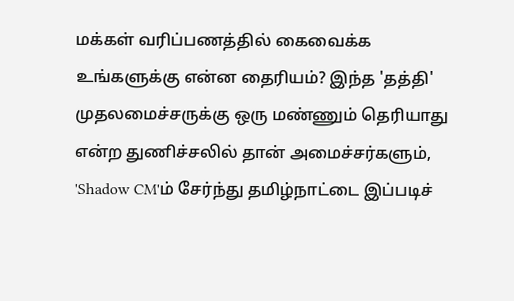மக்கள் வரிப்பணத்தில் கைவைக்க உங்களுக்கு என்ன தைரியம்? இந்த 'தத்தி' முதலமைச்சருக்கு ஒரு மண்ணும் தெரியாது என்ற துணிச்சலில் தான் அமைச்சர்களும், 'Shadow CM'ம் சேர்ந்து தமிழ்நாட்டை இப்படிச்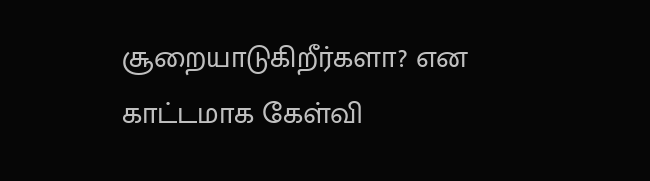சூறையாடுகிறீர்களா? என காட்டமாக கேள்வி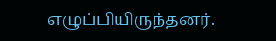எழுப்பியிருந்தனர்.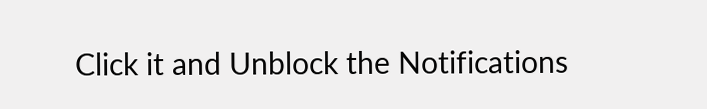Click it and Unblock the Notifications